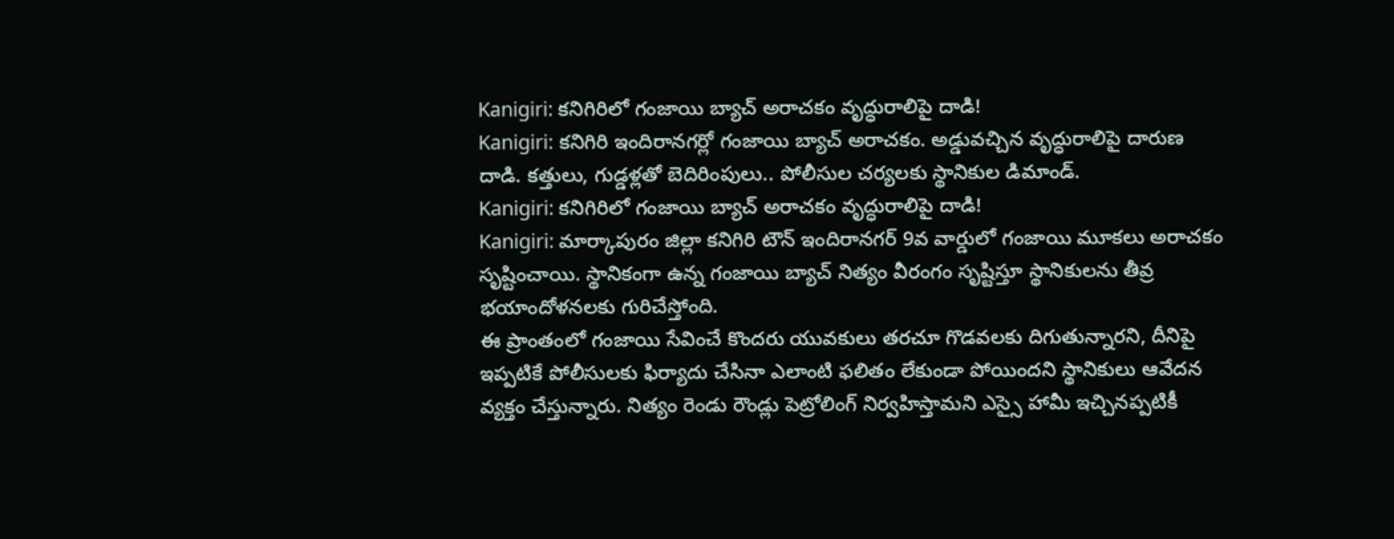Kanigiri: కనిగిరిలో గంజాయి బ్యాచ్ అరాచకం వృద్ధురాలిపై దాడి!
Kanigiri: కనిగిరి ఇందిరానగర్లో గంజాయి బ్యాచ్ అరాచకం. అడ్డువచ్చిన వృద్ధురాలిపై దారుణ దాడి. కత్తులు, గుడ్డళ్లతో బెదిరింపులు.. పోలీసుల చర్యలకు స్థానికుల డిమాండ్.
Kanigiri: కనిగిరిలో గంజాయి బ్యాచ్ అరాచకం వృద్ధురాలిపై దాడి!
Kanigiri: మార్కాపురం జిల్లా కనిగిరి టౌన్ ఇందిరానగర్ 9వ వార్డులో గంజాయి మూకలు అరాచకం సృష్టించాయి. స్థానికంగా ఉన్న గంజాయి బ్యాచ్ నిత్యం వీరంగం సృష్టిస్తూ స్థానికులను తీవ్ర భయాందోళనలకు గురిచేస్తోంది.
ఈ ప్రాంతంలో గంజాయి సేవించే కొందరు యువకులు తరచూ గొడవలకు దిగుతున్నారని, దీనిపై ఇప్పటికే పోలీసులకు ఫిర్యాదు చేసినా ఎలాంటి ఫలితం లేకుండా పోయిందని స్థానికులు ఆవేదన వ్యక్తం చేస్తున్నారు. నిత్యం రెండు రౌండ్లు పెట్రోలింగ్ నిర్వహిస్తామని ఎస్సై హామీ ఇచ్చినప్పటికీ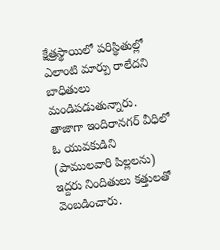క్షేత్రస్థాయిలో పరిస్థితుల్లో ఎలాంటి మార్పు రాలేదని బాధితులు మండిపడుతున్నారు. తాజాగా ఇందిరానగర్ వీధిలో ఓ యువకుడిని (పాములవారి పిల్లలను) ఇద్దరు నిందితులు కత్తులతో వెంబడించారు.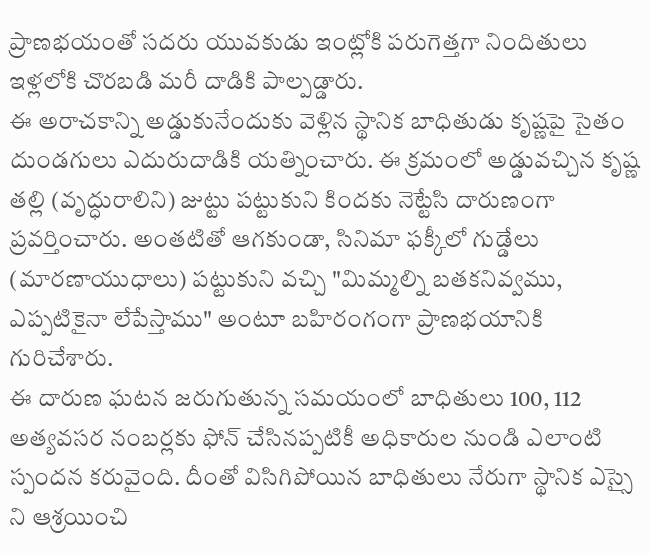ప్రాణభయంతో సదరు యువకుడు ఇంట్లోకి పరుగెత్తగా నిందితులు ఇళ్లలోకి చొరబడి మరీ దాడికి పాల్పడ్డారు.
ఈ అరాచకాన్ని అడ్డుకునేందుకు వెళ్లిన స్థానిక బాధితుడు కృష్ణపై సైతం దుండగులు ఎదురుదాడికి యత్నించారు. ఈ క్రమంలో అడ్డువచ్చిన కృష్ణ తల్లి (వృద్ధురాలిని) జుట్టు పట్టుకుని కిందకు నెట్టేసి దారుణంగా ప్రవర్తించారు. అంతటితో ఆగకుండా, సినిమా ఫక్కీలో గుడ్డేలు (మారణాయుధాలు) పట్టుకుని వచ్చి "మిమ్మల్ని బతకనివ్వము, ఎప్పటికైనా లేపేస్తాము" అంటూ బహిరంగంగా ప్రాణభయానికి గురిచేశారు.
ఈ దారుణ ఘటన జరుగుతున్న సమయంలో బాధితులు 100, 112 అత్యవసర నంబర్లకు ఫోన్ చేసినప్పటికీ అధికారుల నుండి ఎలాంటి స్పందన కరువైంది. దీంతో విసిగిపోయిన బాధితులు నేరుగా స్థానిక ఎస్సై ని ఆశ్రయించి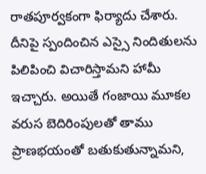రాతపూర్వకంగా ఫిర్యాదు చేశారు. దీనిపై స్పందించిన ఎస్సై నిందితులను పిలిపించి విచారిస్తామని హామీ ఇచ్చారు. అయితే గంజాయి మూకల వరుస బెదిరింపులతో తాము ప్రాణభయంతో బతుకుతున్నామని,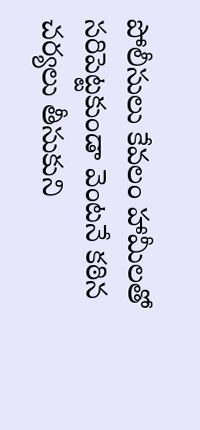పోలీసులు కేవలం హామీలతో సరిపెట్టకుండా వెంటనే కఠిన చర్యలు తీసుకుని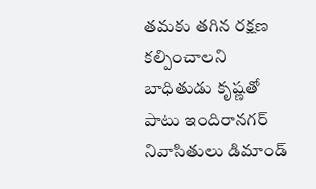తమకు తగిన రక్షణ కల్పించాలని బాధితుడు కృష్ణతో పాటు ఇందిరానగర్ నివాసితులు డిమాండ్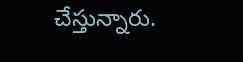చేస్తున్నారు.